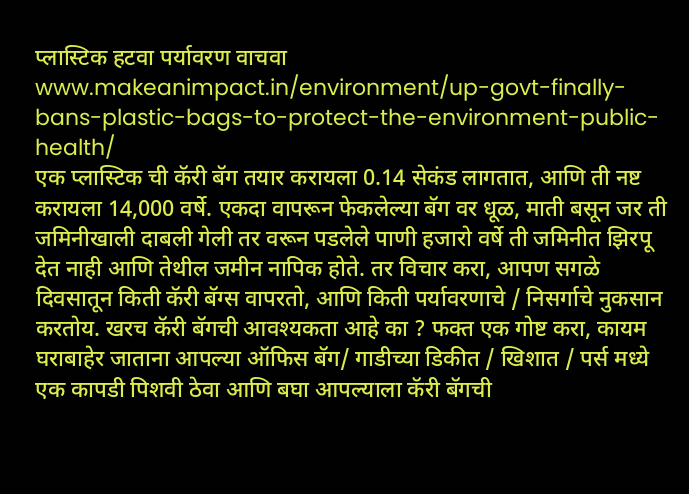प्लास्टिक हटवा पर्यावरण वाचवा
www.makeanimpact.in/environment/up-govt-finally-bans-plastic-bags-to-protect-the-environment-public-health/
एक प्लास्टिक ची कॅरी बॅग तयार करायला 0.14 सेकंड लागतात, आणि ती नष्ट करायला 14,000 वर्षे. एकदा वापरून फेकलेल्या बॅग वर धूळ, माती बसून जर ती जमिनीखाली दाबली गेली तर वरून पडलेले पाणी हजारो वर्षे ती जमिनीत झिरपू देत नाही आणि तेथील जमीन नापिक होते. तर विचार करा, आपण सगळे दिवसातून किती कॅरी बॅग्स वापरतो, आणि किती पर्यावरणाचे / निसर्गाचे नुकसान करतोय. खरच कॅरी बॅगची आवश्यकता आहे का ? फक्त एक गोष्ट करा, कायम घराबाहेर जाताना आपल्या ऑफिस बॅग/ गाडीच्या डिकीत / खिशात / पर्स मध्ये एक कापडी पिशवी ठेवा आणि बघा आपल्याला कॅरी बॅगची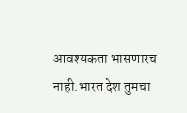आवश्यकता भासणारच नाही.भारत देश तुमचा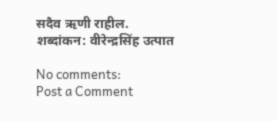सदैव ऋणी राहील.
शब्दांकन: वीरेन्द्रसिंह उत्पात

No comments:
Post a Comment